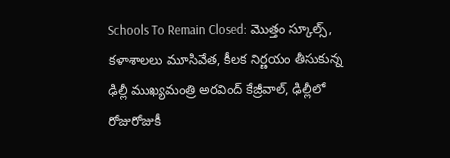Schools To Remain Closed: మొత్తం స్కూల్స్‌, కళాశాలలు మూసివేత, కీలక నిర్ణయం తీసుకున్న ఢిల్లీ ముఖ్యమంత్రి అరవింద్‌ కేజ్రీవాల్‌, ఢిల్లీలో రోజురోజుకీ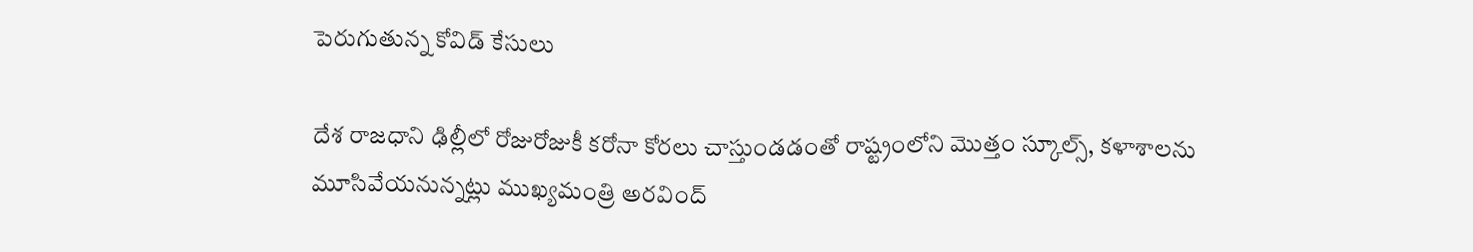పెరుగుతున్న కోవిడ్ కేసులు

దేశ రాజధాని ఢిల్లీలో రోజురోజుకీ కరోనా కోరలు చాస్తుండడంతో రాష్ట్రంలోని మొత్తం స్కూల్స్‌, కళాశాలను మూసివేయనున్నట్లు ముఖ్యమంత్రి అరవింద్‌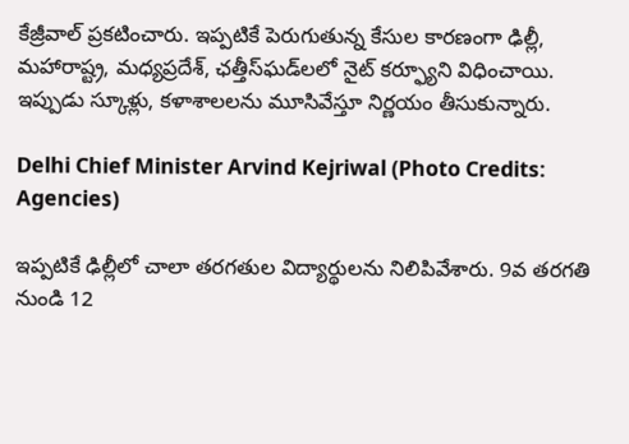కేజ్రీవాల్‌ ప్రకటించారు. ఇప్పటికే పెరుగుతున్న కేసుల కారణంగా ఢిల్లీ, మహారాష్ట్ర, మధ్యప్రదేశ్‌, ఛత్తీస్‌ఘడ్‌లలో నైట్‌ కర్ఫ్యూని విధించాయి. ఇప్పుడు స్కూళ్లు, కళాశాలలను మూసివేస్తూ నిర్ణయం తీసుకున్నారు.

Delhi Chief Minister Arvind Kejriwal (Photo Credits: Agencies)

ఇప్పటికే ఢిల్లీలో చాలా తరగతుల విద్యార్థులను నిలిపివేశారు. 9వ తరగతి నుండి 12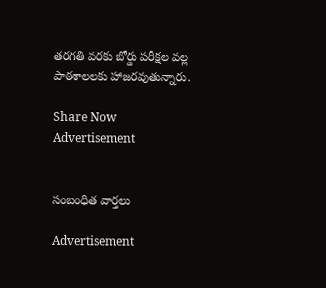తరగతి వరకు బోర్డు పరీక్షల వల్ల పాఠశాలలకు హాజరవుతున్నారు.

Share Now
Advertisement


సంబంధిత వార్తలు

Advertisement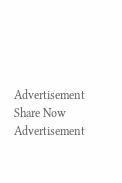Advertisement
Share Now
Advertisement